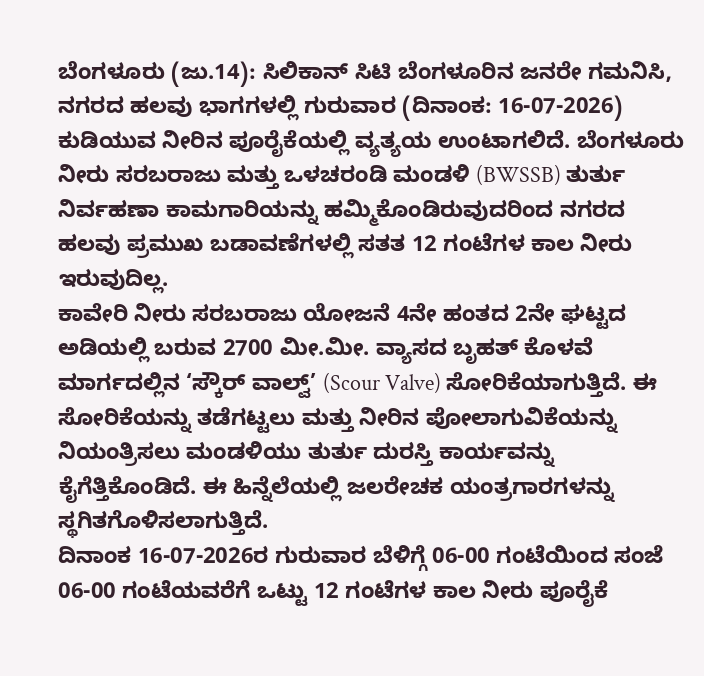ಬೆಂಗಳೂರು (ಜು.14): ಸಿಲಿಕಾನ್ ಸಿಟಿ ಬೆಂಗಳೂರಿನ ಜನರೇ ಗಮನಿಸಿ, ನಗರದ ಹಲವು ಭಾಗಗಳಲ್ಲಿ ಗುರುವಾರ (ದಿನಾಂಕ: 16-07-2026) ಕುಡಿಯುವ ನೀರಿನ ಪೂರೈಕೆಯಲ್ಲಿ ವ್ಯತ್ಯಯ ಉಂಟಾಗಲಿದೆ. ಬೆಂಗಳೂರು ನೀರು ಸರಬರಾಜು ಮತ್ತು ಒಳಚರಂಡಿ ಮಂಡಳಿ (BWSSB) ತುರ್ತು ನಿರ್ವಹಣಾ ಕಾಮಗಾರಿಯನ್ನು ಹಮ್ಮಿಕೊಂಡಿರುವುದರಿಂದ ನಗರದ ಹಲವು ಪ್ರಮುಖ ಬಡಾವಣೆಗಳಲ್ಲಿ ಸತತ 12 ಗಂಟೆಗಳ ಕಾಲ ನೀರು ಇರುವುದಿಲ್ಲ.
ಕಾವೇರಿ ನೀರು ಸರಬರಾಜು ಯೋಜನೆ 4ನೇ ಹಂತದ 2ನೇ ಘಟ್ಟದ ಅಡಿಯಲ್ಲಿ ಬರುವ 2700 ಮೀ.ಮೀ. ವ್ಯಾಸದ ಬೃಹತ್ ಕೊಳವೆ ಮಾರ್ಗದಲ್ಲಿನ ‘ಸ್ಕೌರ್ ವಾಲ್ವ್’ (Scour Valve) ಸೋರಿಕೆಯಾಗುತ್ತಿದೆ. ಈ ಸೋರಿಕೆಯನ್ನು ತಡೆಗಟ್ಟಲು ಮತ್ತು ನೀರಿನ ಪೋಲಾಗುವಿಕೆಯನ್ನು ನಿಯಂತ್ರಿಸಲು ಮಂಡಳಿಯು ತುರ್ತು ದುರಸ್ತಿ ಕಾರ್ಯವನ್ನು ಕೈಗೆತ್ತಿಕೊಂಡಿದೆ. ಈ ಹಿನ್ನೆಲೆಯಲ್ಲಿ ಜಲರೇಚಕ ಯಂತ್ರಗಾರಗಳನ್ನು ಸ್ಥಗಿತಗೊಳಿಸಲಾಗುತ್ತಿದೆ.
ದಿನಾಂಕ 16-07-2026ರ ಗುರುವಾರ ಬೆಳಿಗ್ಗೆ 06-00 ಗಂಟೆಯಿಂದ ಸಂಜೆ 06-00 ಗಂಟೆಯವರೆಗೆ ಒಟ್ಟು 12 ಗಂಟೆಗಳ ಕಾಲ ನೀರು ಪೂರೈಕೆ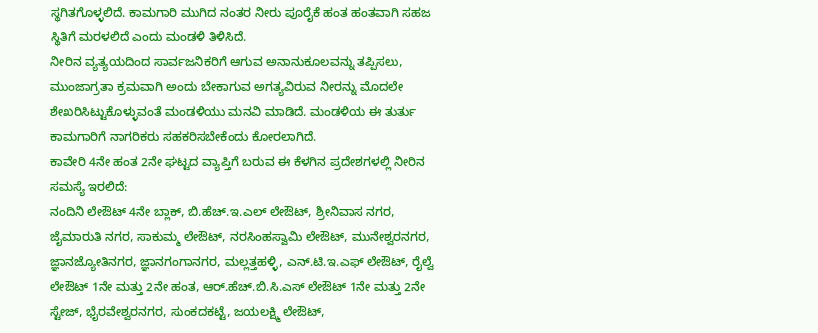ಸ್ಥಗಿತಗೊಳ್ಳಲಿದೆ. ಕಾಮಗಾರಿ ಮುಗಿದ ನಂತರ ನೀರು ಪೂರೈಕೆ ಹಂತ ಹಂತವಾಗಿ ಸಹಜ ಸ್ಥಿತಿಗೆ ಮರಳಲಿದೆ ಎಂದು ಮಂಡಳಿ ತಿಳಿಸಿದೆ.
ನೀರಿನ ವ್ಯತ್ಯಯದಿಂದ ಸಾರ್ವಜನಿಕರಿಗೆ ಆಗುವ ಅನಾನುಕೂಲವನ್ನು ತಪ್ಪಿಸಲು, ಮುಂಜಾಗ್ರತಾ ಕ್ರಮವಾಗಿ ಅಂದು ಬೇಕಾಗುವ ಅಗತ್ಯವಿರುವ ನೀರನ್ನು ಮೊದಲೇ ಶೇಖರಿಸಿಟ್ಟುಕೊಳ್ಳುವಂತೆ ಮಂಡಳಿಯು ಮನವಿ ಮಾಡಿದೆ. ಮಂಡಳಿಯ ಈ ತುರ್ತು ಕಾಮಗಾರಿಗೆ ನಾಗರಿಕರು ಸಹಕರಿಸಬೇಕೆಂದು ಕೋರಲಾಗಿದೆ.
ಕಾವೇರಿ 4ನೇ ಹಂತ 2ನೇ ಘಟ್ಟದ ವ್ಯಾಪ್ತಿಗೆ ಬರುವ ಈ ಕೆಳಗಿನ ಪ್ರದೇಶಗಳಲ್ಲಿ ನೀರಿನ ಸಮಸ್ಯೆ ಇರಲಿದೆ:
ನಂದಿನಿ ಲೇಔಟ್ 4ನೇ ಬ್ಲಾಕ್, ಬಿ.ಹೆಚ್.ಇ.ಎಲ್ ಲೇಔಟ್, ಶ್ರೀನಿವಾಸ ನಗರ, ಜೈಮಾರುತಿ ನಗರ, ಸಾಕುಮ್ಮ ಲೇಔಟ್, ನರಸಿಂಹಸ್ವಾಮಿ ಲೇಔಟ್, ಮುನೇಶ್ವರನಗರ, ಜ್ಞಾನಜ್ಯೋತಿನಗರ, ಜ್ಞಾನಗಂಗಾನಗರ, ಮಲ್ಲತ್ತಹಳ್ಳಿ, ಎನ್.ಟಿ.ಇ.ಎಫ್ ಲೇಔಟ್, ರೈಲ್ವೆ ಲೇಔಟ್ 1ನೇ ಮತ್ತು 2ನೇ ಹಂತ, ಆರ್.ಹೆಚ್.ಬಿ.ಸಿ.ಎಸ್ ಲೇಔಟ್ 1ನೇ ಮತ್ತು 2ನೇ ಸ್ಟೇಜ್, ಭೈರವೇಶ್ವರನಗರ, ಸುಂಕದಕಟ್ಟೆ, ಜಯಲಕ್ಷ್ಮಿ ಲೇಔಟ್,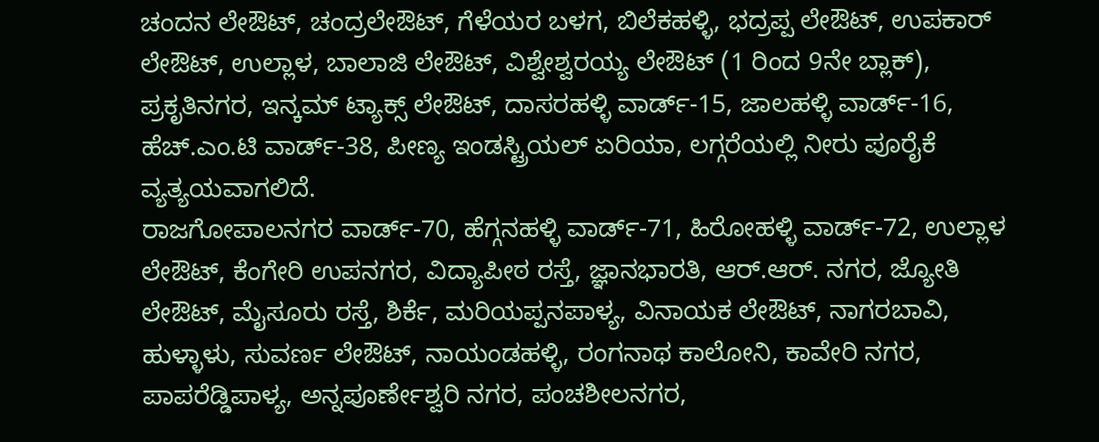ಚಂದನ ಲೇಔಟ್, ಚಂದ್ರಲೇಔಟ್, ಗೆಳೆಯರ ಬಳಗ, ಬಿಲೆಕಹಳ್ಳಿ, ಭದ್ರಪ್ಪ ಲೇಔಟ್, ಉಪಕಾರ್ ಲೇಔಟ್, ಉಲ್ಲಾಳ, ಬಾಲಾಜಿ ಲೇಔಟ್, ವಿಶ್ವೇಶ್ವರಯ್ಯ ಲೇಔಟ್ (1 ರಿಂದ 9ನೇ ಬ್ಲಾಕ್), ಪ್ರಕೃತಿನಗರ, ಇನ್ಕಮ್ ಟ್ಯಾಕ್ಸ್ ಲೇಔಟ್, ದಾಸರಹಳ್ಳಿ ವಾರ್ಡ್-15, ಜಾಲಹಳ್ಳಿ ವಾರ್ಡ್-16, ಹೆಚ್.ಎಂ.ಟಿ ವಾರ್ಡ್-38, ಪೀಣ್ಯ ಇಂಡಸ್ಟ್ರಿಯಲ್ ಏರಿಯಾ, ಲಗ್ಗರೆಯಲ್ಲಿ ನೀರು ಪೂರೈಕೆ ವ್ಯತ್ಯಯವಾಗಲಿದೆ.
ರಾಜಗೋಪಾಲನಗರ ವಾರ್ಡ್-70, ಹೆಗ್ಗನಹಳ್ಳಿ ವಾರ್ಡ್-71, ಹಿರೋಹಳ್ಳಿ ವಾರ್ಡ್-72, ಉಲ್ಲಾಳ ಲೇಔಟ್, ಕೆಂಗೇರಿ ಉಪನಗರ, ವಿದ್ಯಾಪೀಠ ರಸ್ತೆ, ಜ್ಞಾನಭಾರತಿ, ಆರ್.ಆರ್. ನಗರ, ಜ್ಯೋತಿ ಲೇಔಟ್, ಮೈಸೂರು ರಸ್ತೆ, ಶಿರ್ಕೆ, ಮರಿಯಪ್ಪನಪಾಳ್ಯ, ವಿನಾಯಕ ಲೇಔಟ್, ನಾಗರಬಾವಿ, ಹುಳ್ಳಾಳು, ಸುವರ್ಣ ಲೇಔಟ್, ನಾಯಂಡಹಳ್ಳಿ, ರಂಗನಾಥ ಕಾಲೋನಿ, ಕಾವೇರಿ ನಗರ, ಪಾಪರೆಡ್ಡಿಪಾಳ್ಯ, ಅನ್ನಪೂರ್ಣೇಶ್ವರಿ ನಗರ, ಪಂಚಶೀಲನಗರ,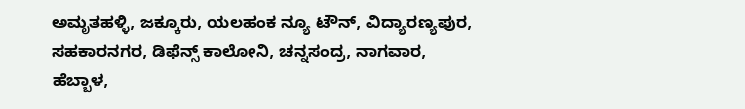ಅಮೃತಹಳ್ಳಿ, ಜಕ್ಕೂರು, ಯಲಹಂಕ ನ್ಯೂ ಟೌನ್, ವಿದ್ಯಾರಣ್ಯಪುರ, ಸಹಕಾರನಗರ, ಡಿಫೆನ್ಸ್ ಕಾಲೋನಿ, ಚನ್ನಸಂದ್ರ, ನಾಗವಾರ, ಹೆಬ್ಬಾಳ,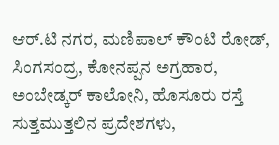ಆರ್.ಟಿ ನಗರ, ಮಣಿಪಾಲ್ ಕೌಂಟಿ ರೋಡ್, ಸಿಂಗಸಂದ್ರ, ಕೋನಪ್ಪನ ಅಗ್ರಹಾರ, ಅಂಬೇಡ್ಕರ್ ಕಾಲೋನಿ, ಹೊಸೂರು ರಸ್ತೆ ಸುತ್ತಮುತ್ತಲಿನ ಪ್ರದೇಶಗಳು,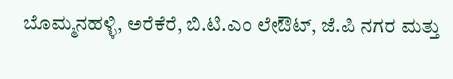ಬೊಮ್ಮನಹಳ್ಳಿ, ಅರೆಕೆರೆ, ಬಿ.ಟಿ.ಎಂ ಲೇಔಟ್, ಜೆ.ಪಿ ನಗರ ಮತ್ತು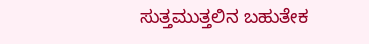ಸುತ್ತಮುತ್ತಲಿನ ಬಹುತೇಕ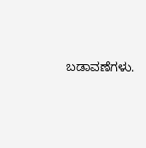ಬಡಾವಣೆಗಳು.